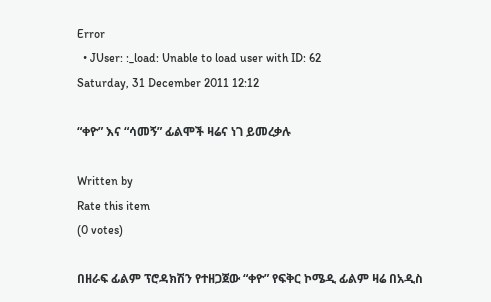Error
  • JUser: :_load: Unable to load user with ID: 62
Saturday, 31 December 2011 12:12

“ቀዮ” እና “ሳመኝ” ፊልሞች ዛሬና ነገ ይመረቃሉ

Written by
Rate this item
(0 votes)

በዘራፍ ፊልም ፕሮዳክሽን የተዘጋጀው “ቀዮ” የፍቅር ኮሜዲ ፊልም ዛሬ በአዲስ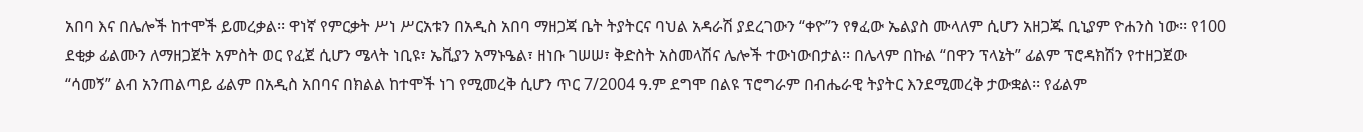አበባ እና በሌሎች ከተሞች ይመረቃል፡፡ ዋነኛ የምርቃት ሥነ ሥርአቱን በአዲስ አበባ ማዘጋጃ ቤት ትያትርና ባህል አዳራሽ ያደረገውን “ቀዮ”ን የፃፈው ኤልያስ ሙላለም ሲሆን አዘጋጁ ቢኒያም ዮሐንስ ነው፡፡ የ100 ደቂቃ ፊልሙን ለማዘጋጀት አምስት ወር የፈጀ ሲሆን ሜላት ነቢዩ፣ ኤቪያን አማኑዔል፣ ዘነቡ ገሠሠ፣ ቅድስት አስመላሽና ሌሎች ተውነውበታል፡፡ በሌላም በኩል “በዋን ፕላኔት” ፊልም ፕሮዳክሽን የተዘጋጀው “ሳመኝ” ልብ አንጠልጣይ ፊልም በአዲስ አበባና በክልል ከተሞች ነገ የሚመረቅ ሲሆን ጥር 7/2004 ዓ.ም ደግሞ በልዩ ፕሮግራም በብሔራዊ ትያትር እንደሚመረቅ ታውቋል፡፡ የፊልም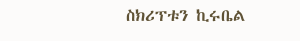ስክሪፕቱን ኪሩቤል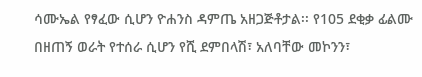ሳሙኤል የፃፈው ሲሆን ዮሐንስ ዳምጤ አዘጋጅቶታል፡፡ የ105 ደቂቃ ፊልሙ በዘጠኝ ወራት የተሰራ ሲሆን የሺ ደምበላሽ፣ አለባቸው መኮንን፣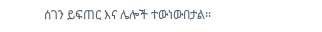ሰገን ይፍጠር እና ሌሎች ተውነውበታል፡፡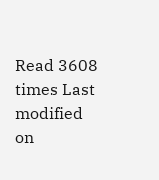Read 3608 times Last modified on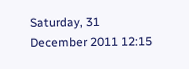Saturday, 31 December 2011 12:15